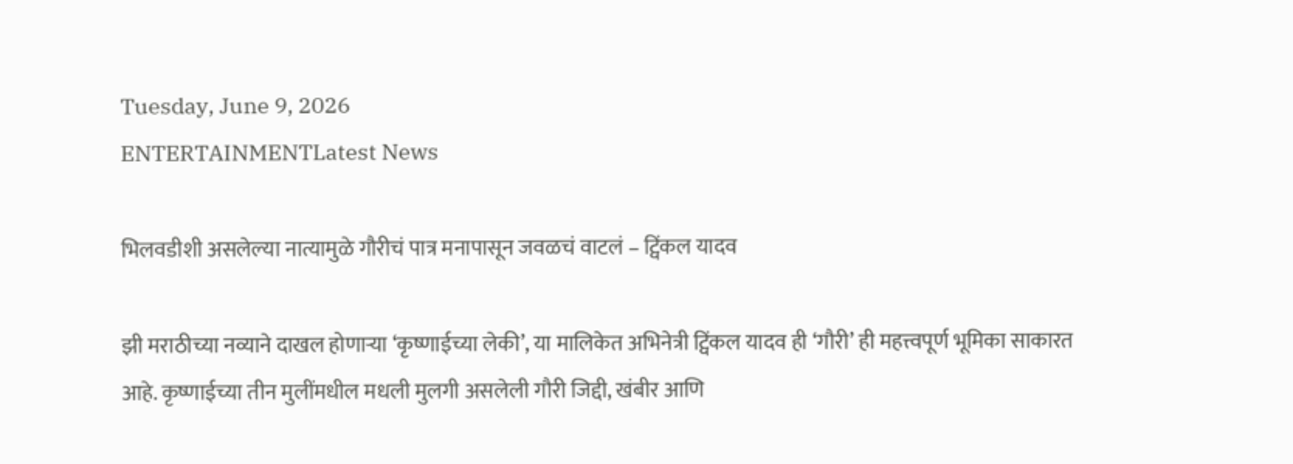Tuesday, June 9, 2026
ENTERTAINMENTLatest News

भिलवडीशी असलेल्या नात्यामुळे गौरीचं पात्र मनापासून जवळचं वाटलं – ट्विंकल यादव

झी मराठीच्या नव्याने दाखल होणाऱ्या ‘कृष्णाईच्या लेकी’, या मालिकेत अभिनेत्री ट्विंकल यादव ही ‘गौरी’ ही महत्त्वपूर्ण भूमिका साकारत आहे. कृष्णाईच्या तीन मुलींमधील मधली मुलगी असलेली गौरी जिद्दी, खंबीर आणि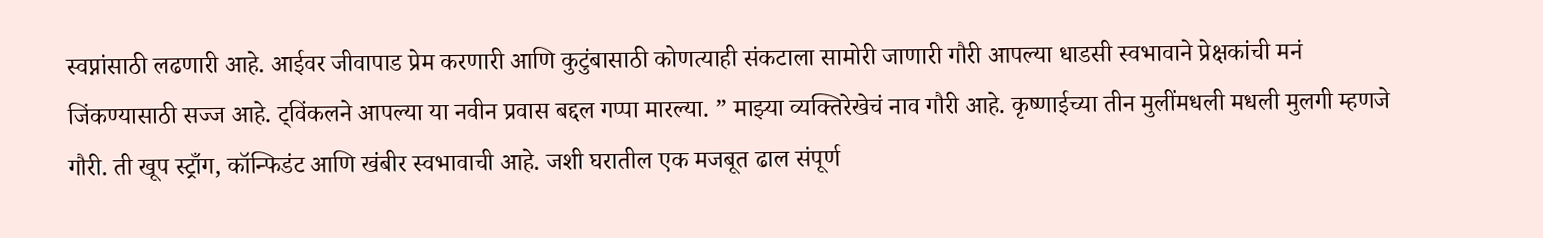स्वप्नांसाठी लढणारी आहे. आईवर जीवापाड प्रेम करणारी आणि कुटुंबासाठी कोणत्याही संकटाला सामोरी जाणारी गौरी आपल्या धाडसी स्वभावाने प्रेक्षकांची मनं जिंकण्यासाठी सज्ज आहे. ट्विंकलने आपल्या या नवीन प्रवास बद्दल गप्पा मारल्या. ” माझ्या व्यक्तिरेखेचं नाव गौरी आहे. कृष्णाईच्या तीन मुलींमधली मधली मुलगी म्हणजे गौरी. ती खूप स्ट्राँग, कॉन्फिडंट आणि खंबीर स्वभावाची आहे. जशी घरातील एक मजबूत ढाल संपूर्ण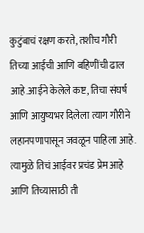कुटुंबाचं रक्षण करते, तशीच गौरी तिच्या आईची आणि बहिणींची ढाल आहे.आईने केलेले कष्ट, तिचा संघर्ष आणि आयुष्यभर दिलेला त्याग गौरीने लहानपणापासून जवळून पाहिला आहे. त्यामुळे तिचं आईवर प्रचंड प्रेम आहे आणि तिच्यासाठी ती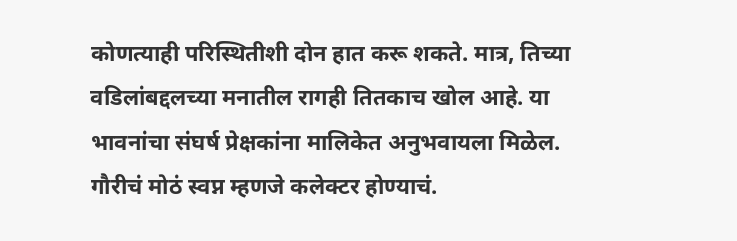कोणत्याही परिस्थितीशी दोन हात करू शकते. मात्र, तिच्या वडिलांबद्दलच्या मनातील रागही तितकाच खोल आहे. या भावनांचा संघर्ष प्रेक्षकांना मालिकेत अनुभवायला मिळेल. गौरीचं मोठं स्वप्न म्हणजे कलेक्टर होण्याचं.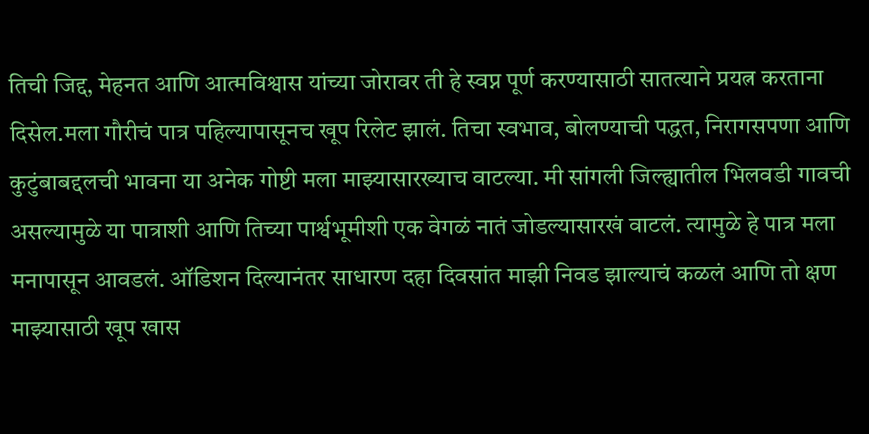तिची जिद्द, मेहनत आणि आत्मविश्वास यांच्या जोरावर ती हे स्वप्न पूर्ण करण्यासाठी सातत्याने प्रयत्न करताना दिसेल.मला गौरीचं पात्र पहिल्यापासूनच खूप रिलेट झालं. तिचा स्वभाव, बोलण्याची पद्धत, निरागसपणा आणि कुटुंबाबद्दलची भावना या अनेक गोष्टी मला माझ्यासारख्याच वाटल्या. मी सांगली जिल्ह्यातील भिलवडी गावची असल्यामुळे या पात्राशी आणि तिच्या पार्श्वभूमीशी एक वेगळं नातं जोडल्यासारखं वाटलं. त्यामुळे हे पात्र मला मनापासून आवडलं. ऑडिशन दिल्यानंतर साधारण दहा दिवसांत माझी निवड झाल्याचं कळलं आणि तो क्षण माझ्यासाठी खूप खास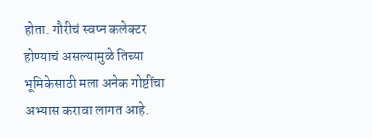होता. गौरीचं स्वप्न कलेक्टर होण्याचं असल्यामुळे तिच्या भूमिकेसाठी मला अनेक गोष्टींचा अभ्यास करावा लागत आहे.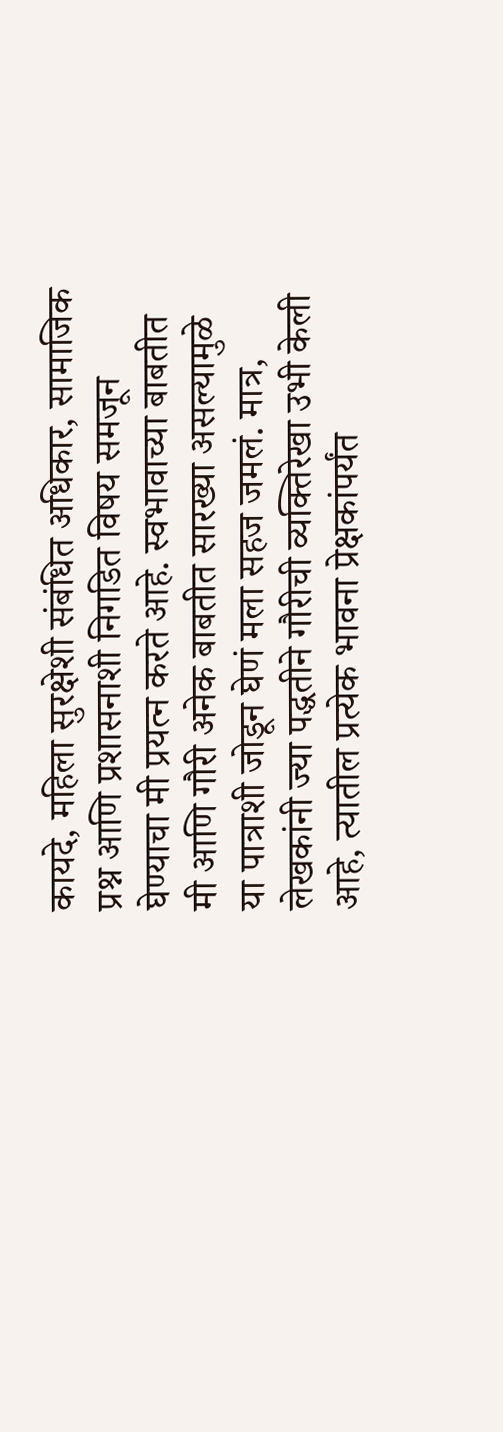कायदे, महिला सुरक्षेशी संबंधित अधिकार, सामाजिक प्रश्न आणि प्रशासनाशी निगडित विषय समजून घेण्याचा मी प्रयत्न करते आहे. स्वभावाच्या बाबतीत मी आणि गौरी अनेक बाबतीत सारख्या असल्यामुळे या पात्राशी जोडून घेणं मला सहज जमलं. मात्र, लेखकांनी ज्या पद्धतीने गौरीची व्यक्तिरेखा उभी केली आहे, त्यातील प्रत्येक भावना प्रेक्षकांपर्यंत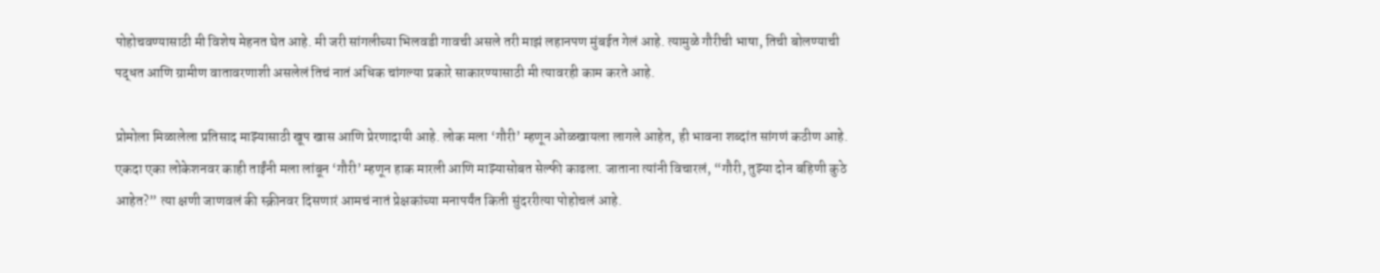पोहोचवण्यासाठी मी विशेष मेहनत घेत आहे. मी जरी सांगलीच्या भिलवडी गावची असले तरी माझं लहानपण मुंबईत गेलं आहे. त्यामुळे गौरीची भाषा, तिची बोलण्याची पद्धत आणि ग्रामीण वातावरणाशी असलेलं तिचं नातं अधिक चांगल्या प्रकारे साकारण्यासाठी मी त्यावरही काम करते आहे.

प्रोमोला मिळालेला प्रतिसाद माझ्यासाठी खूप खास आणि प्रेरणादायी आहे. लोक मला ‘गौरी’ म्हणून ओळखायला लागले आहेत, ही भावना शब्दांत सांगणं कठीण आहे. एकदा एका लोकेशनवर काही ताईंनी मला लांबून ‘गौरी’ म्हणून हाक मारली आणि माझ्यासोबत सेल्फी काढला. जाताना त्यांनी विचारलं, “गौरी, तुझ्या दोन बहिणी कुठे आहेत?” त्या क्षणी जाणवलं की स्क्रीनवर दिसणारं आमचं नातं प्रेक्षकांच्या मनापर्यंत किती सुंदररीत्या पोहोचलं आहे.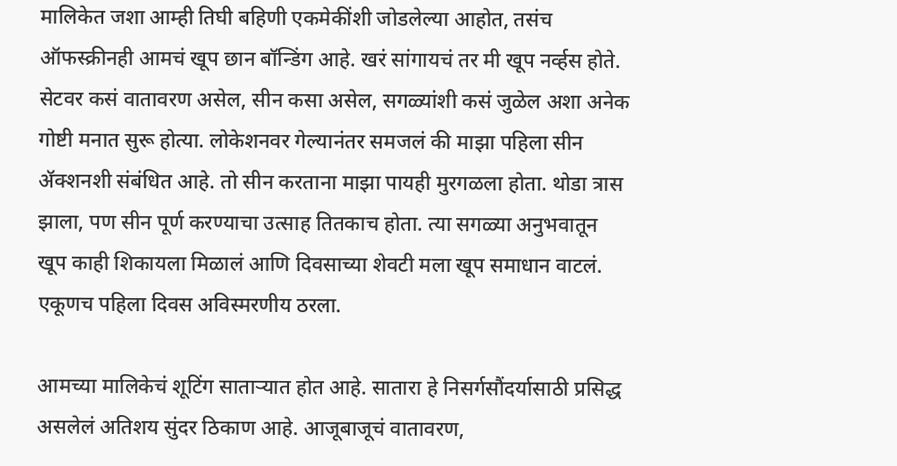मालिकेत जशा आम्ही तिघी बहिणी एकमेकींशी जोडलेल्या आहोत, तसंच ऑफस्क्रीनही आमचं खूप छान बॉन्डिंग आहे. खरं सांगायचं तर मी खूप नर्व्हस होते. सेटवर कसं वातावरण असेल, सीन कसा असेल, सगळ्यांशी कसं जुळेल अशा अनेक गोष्टी मनात सुरू होत्या. लोकेशनवर गेल्यानंतर समजलं की माझा पहिला सीन ॲक्शनशी संबंधित आहे. तो सीन करताना माझा पायही मुरगळला होता. थोडा त्रास झाला, पण सीन पूर्ण करण्याचा उत्साह तितकाच होता. त्या सगळ्या अनुभवातून खूप काही शिकायला मिळालं आणि दिवसाच्या शेवटी मला खूप समाधान वाटलं. एकूणच पहिला दिवस अविस्मरणीय ठरला.

आमच्या मालिकेचं शूटिंग साताऱ्यात होत आहे. सातारा हे निसर्गसौंदर्यासाठी प्रसिद्ध असलेलं अतिशय सुंदर ठिकाण आहे. आजूबाजूचं वातावरण,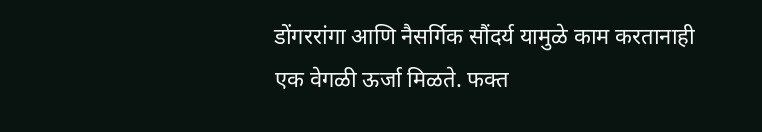डोंगररांगा आणि नैसर्गिक सौंदर्य यामुळे काम करतानाही एक वेगळी ऊर्जा मिळते. फक्त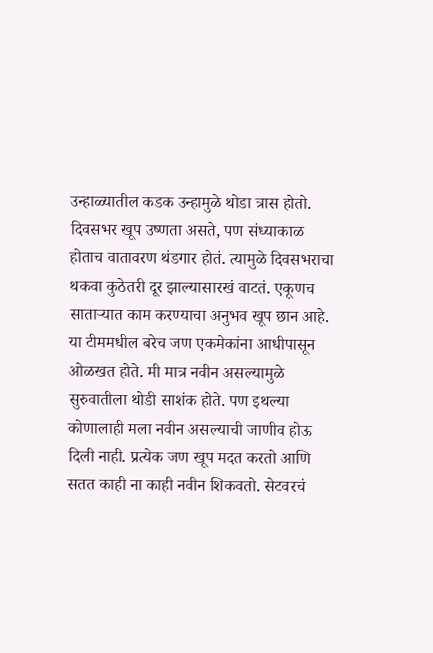उन्हाळ्यातील कडक उन्हामुळे थोडा त्रास होतो. दिवसभर खूप उष्णता असते, पण संध्याकाळ होताच वातावरण थंडगार होतं. त्यामुळे दिवसभराचा थकवा कुठेतरी दूर झाल्यासारखं वाटतं. एकूणच साताऱ्यात काम करण्याचा अनुभव खूप छान आहे. या टीममधील बरेच जण एकमेकांना आधीपासून ओळखत होते. मी मात्र नवीन असल्यामुळे सुरुवातीला थोडी साशंक होते. पण इथल्या कोणालाही मला नवीन असल्याची जाणीव होऊ दिली नाही. प्रत्येक जण खूप मदत करतो आणि सतत काही ना काही नवीन शिकवतो. सेटवरचं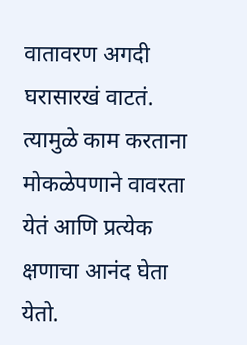वातावरण अगदी घरासारखं वाटतं. त्यामुळे काम करताना मोकळेपणाने वावरता येतं आणि प्रत्येक क्षणाचा आनंद घेता येतो.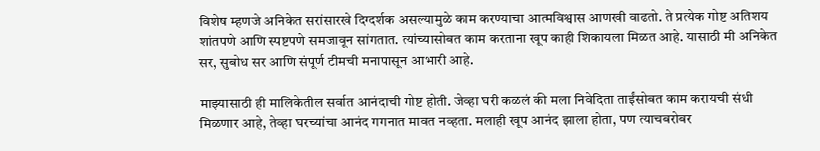विशेष म्हणजे अनिकेत सरांसारखे दिग्दर्शक असल्यामुळे काम करण्याचा आत्मविश्वास आणखी वाढतो. ते प्रत्येक गोष्ट अतिशय शांतपणे आणि स्पष्टपणे समजावून सांगतात. त्यांच्यासोबत काम करताना खूप काही शिकायला मिळत आहे. यासाठी मी अनिकेत सर, सुबोध सर आणि संपूर्ण टीमची मनापासून आभारी आहे.

माझ्यासाठी ही मालिकेतील सर्वात आनंदाची गोष्ट होती. जेव्हा घरी कळलं की मला निवेदिता ताईंसोबत काम करायची संधी मिळणार आहे, तेव्हा घरच्यांचा आनंद गगनात मावत नव्हता. मलाही खूप आनंद झाला होता, पण त्याचबरोबर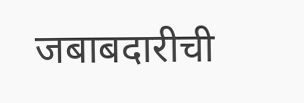जबाबदारीची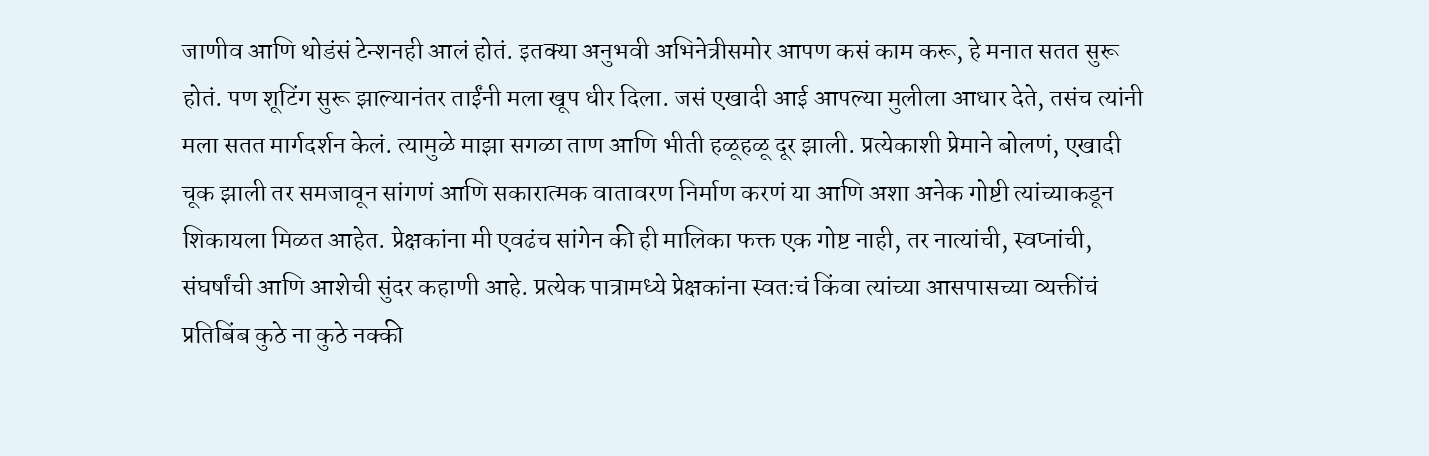जाणीव आणि थोडंसं टेन्शनही आलं होतं. इतक्या अनुभवी अभिनेत्रीसमोर आपण कसं काम करू, हे मनात सतत सुरू होतं. पण शूटिंग सुरू झाल्यानंतर ताईंनी मला खूप धीर दिला. जसं एखादी आई आपल्या मुलीला आधार देते, तसंच त्यांनी मला सतत मार्गदर्शन केलं. त्यामुळे माझा सगळा ताण आणि भीती हळूहळू दूर झाली. प्रत्येकाशी प्रेमाने बोलणं, एखादी चूक झाली तर समजावून सांगणं आणि सकारात्मक वातावरण निर्माण करणं या आणि अशा अनेक गोष्टी त्यांच्याकडून शिकायला मिळत आहेत. प्रेक्षकांना मी एवढंच सांगेन की ही मालिका फक्त एक गोष्ट नाही, तर नात्यांची, स्वप्नांची, संघर्षांची आणि आशेची सुंदर कहाणी आहे. प्रत्येक पात्रामध्ये प्रेक्षकांना स्वतःचं किंवा त्यांच्या आसपासच्या व्यक्तींचं प्रतिबिंब कुठे ना कुठे नक्की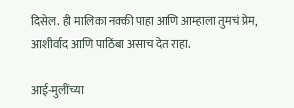दिसेल. ही मालिका नक्की पाहा आणि आम्हाला तुमचं प्रेम, आशीर्वाद आणि पाठिंबा असाच देत राहा.

आई-मुलींच्या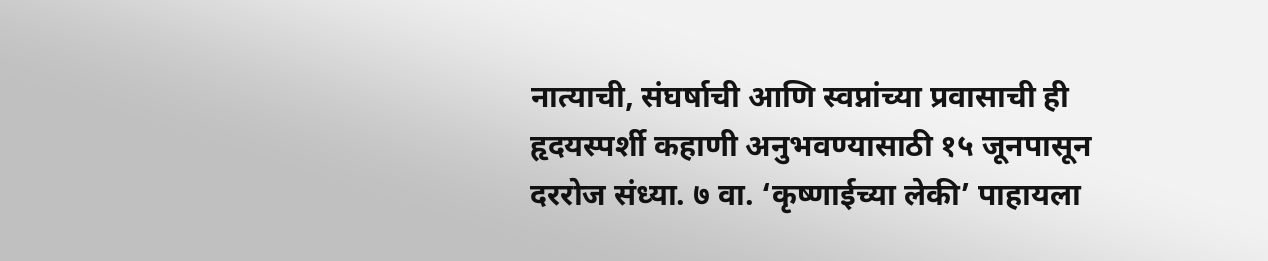नात्याची, संघर्षाची आणि स्वप्नांच्या प्रवासाची ही हृदयस्पर्शी कहाणी अनुभवण्यासाठी १५ जूनपासून दररोज संध्या. ७ वा. ‘कृष्णाईच्या लेकी’ पाहायला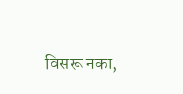विसरू नका,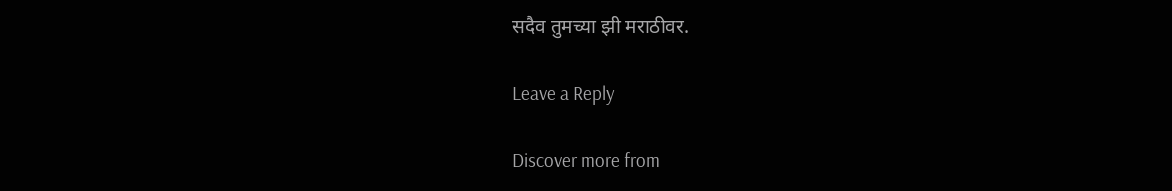सदैव तुमच्या झी मराठीवर.

Leave a Reply

Discover more from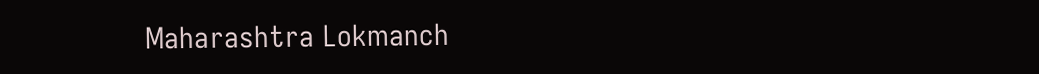Maharashtra Lokmanch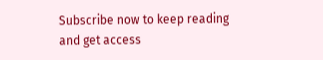Subscribe now to keep reading and get access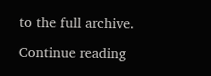to the full archive.

Continue reading